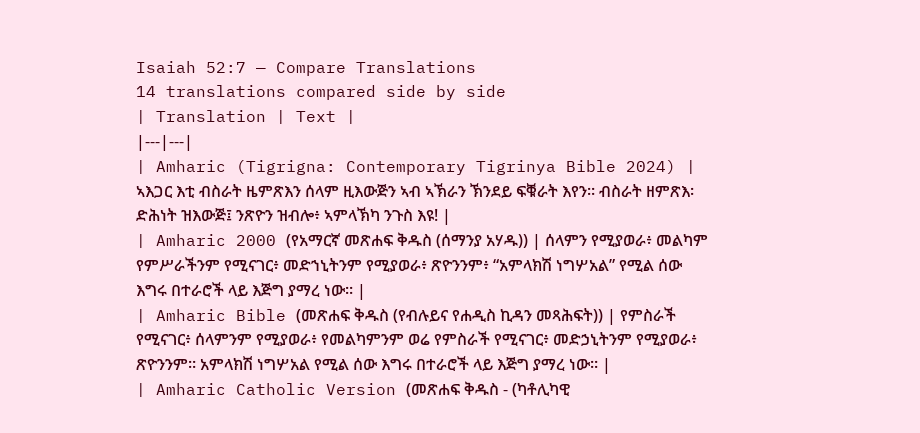Isaiah 52:7 — Compare Translations
14 translations compared side by side
| Translation | Text |
|---|---|
| Amharic (Tigrigna: Contemporary Tigrinya Bible 2024) | ኣእጋር እቲ ብስራት ዜምጽእን ሰላም ዚእውጅን ኣብ ኣኽራን ኽንደይ ፍቑራት እየን። ብስራት ዘምጽእ፡ ድሕነት ዝእውጅ፤ ንጽዮን ዝብሎ፥ ኣምላኽካ ንጉስ እዩ! |
| Amharic 2000 (የአማርኛ መጽሐፍ ቅዱስ (ሰማንያ አሃዱ)) | ሰላምን የሚያወራ፥ መልካም የምሥራችንም የሚናገር፥ መድኀኒትንም የሚያወራ፥ ጽዮንንም፥ “አምላክሽ ነግሦአል” የሚል ሰው እግሩ በተራሮች ላይ እጅግ ያማረ ነው። |
| Amharic Bible (መጽሐፍ ቅዱስ (የብሉይና የሐዲስ ኪዳን መጻሕፍት)) | የምስራች የሚናገር፥ ሰላምንም የሚያወራ፥ የመልካምንም ወሬ የምስራች የሚናገር፥ መድኃኒትንም የሚያወራ፥ ጽዮንንም። አምላክሽ ነግሦአል የሚል ሰው እግሩ በተራሮች ላይ እጅግ ያማረ ነው። |
| Amharic Catholic Version (መጽሐፍ ቅዱስ - (ካቶሊካዊ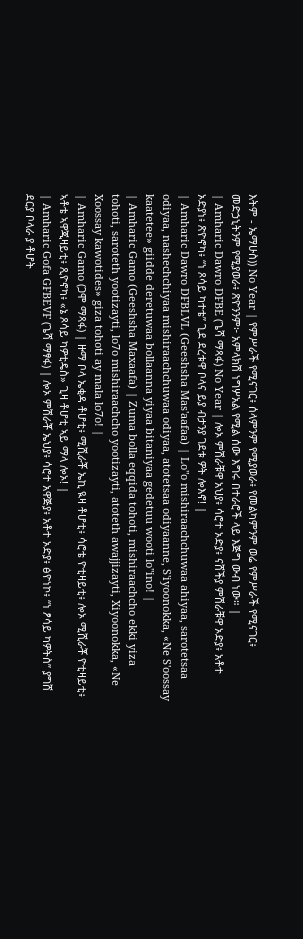እትም - ኤማሁስ)) No Year | የምሥራች የሚናገር፥ ሰላምንም የሚያወራ፥ የመልካምንም ወሬ የምሥራች የሚናገር፥ መድኃኒትንም የሚያወራ፥ ጽዮንንም፦ አምላክሽ ነግሦአል የሚል ሰው እግሩ በተራሮች ላይ እጅግ ውብ ነው። |
| Amharic Dawro DFBE (ጌሻ ማጻፋ) No Year | ሎኦ ምሽራቹዋ አህያ፥ ሳሮተ ኦድያ፥ ናሸችያ ምሽራቹዋ ኦድያ፥ አቶተ ኦድያነ፥ ጽዮኖካ፥ “ነ ጾሳይ ካተቴ” ጊደ ደረቱዋ ቦላና ይያ ብታንያ ገደቱ ዎት ሎእኖ! |
| Amharic Dawro DFBLVL (Geeshsha Mas'aafaa) | Lo"o mishiraachchuwaa ahiyaa, sarotetsaa odiyaa, nashechchiyaa mishiraachchuwaa odiyaa, atotetsaa odiyaanne, S'iyoonokka, «Ne S'oossay kaatetee» giidde deretuwaa bollaanna yiyaa bitaniyaa gedetuu wooti lo"ino! |
| Amharic Gamo (Geeshsha Maxaafa) | Zuma bolla eqqida tohoti, mishiraachcho ekki yiza tohoti, saroteth yootizayti, lo7o mishiraachcho yootizayti, atoteth awajjizayti, Xiyoonokka, «Ne Xoossay kawotides» giza tohoti ay mala lo7o! |
| Amharic Gamo (ጋሞ ማጻፋ) | ዙማ ቦላ ኤቂዳ ቶሆቲ፥ ሚሺራቾ ኤኪ ዪዛ ቶሆቲ፥ ሳሮቴ ዮቲዛይቲ፥ ሎኦ ሚሺራቾ ዮቲዛይቲ፥ ኣቶቴ ኣዋጂዛይቲ፥ ጺዮኖካ፥ «ኔ ጾሳይ ካዎቲዴስ» ጊዛ ቶሆቲ ኣይ ማላ ሎኦ! |
| Amharic Gofa GFBEVF (ጌሻ ማፃፋ) | ሎኦ ምሽራቾ ኤህያ፥ ሳሮተ አዋጅያ፥ አቶተ ኦድያ፥ ፅዮነኮ፥ “ነ ፆሳይ ካዎትስ” ያግሸ ደርያ ቦላራ ያ ቶሆት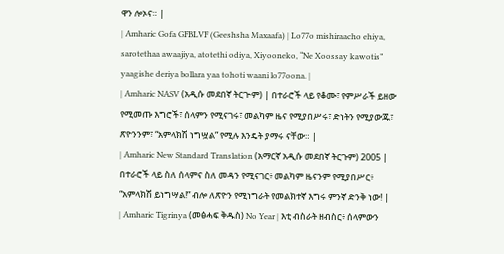ዋን ሎኦና። |
| Amharic Gofa GFBLVF (Geeshsha Maxaafa) | Lo77o mishiraacho ehiya, sarotethaa awaajiya, atotethi odiya, Xiyooneko, “Ne Xoossay kawotis” yaagishe deriya bollara yaa tohoti waani lo77oona. |
| Amharic NASV (አዲሱ መደበኛ ትርጒም) | በተራሮች ላይ የቆሙ፣ የምሥራች ይዘው የሚመጡ እግሮች፣ ሰላምን የሚናገሩ፣ መልካም ዜና የሚያበሥሩ፣ ድነትን የሚያውጁ፣ ጽዮንንም፣ “አምላክሽ ነግሧል” የሚሉ እንዴት ያማሩ ናቸው። |
| Amharic New Standard Translation (አማርኛ አዲሱ መደበኛ ትርጉም) 2005 | በተራሮች ላይ ስለ ሰላምና ስለ መዳን የሚናገር፥ መልካም ዜናንም የሚያበሥር፥ “አምላክሽ ይነግሣል!” ብሎ ለጽዮን የሚነግራት የመልክተኛ እግሩ ምንኛ ድንቅ ነው! |
| Amharic Tigrinya (መፅሓፍ ቅዱስ) No Year | እቲ ብስራት ዘብስር፥ ሰላምውን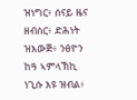ዝነግር፥ ሰናይ ዜና ዘብስር፥ ድሕነት ዝእውጅ፥ ንፅዮን ከዓ ኣምላኽኪ ነጊሱ እዩ ዝብል፥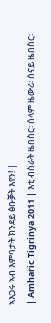ኣእጋሩ ኣብ እምባታት ክንደይ ፅቡቓት እየን! |
| Amharic Tigrinya 2011 | እቲ ብስራት ዜበስር፡ ሰላም ዜውሪ፡ ሰናይ ዜበስር፡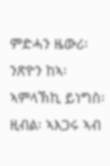ምድሓን ዜውሪ፡ ንጽዮን ከኣ፡ ኣምላኽኪ ይነግስ፡ ዚብል፡ ኣእጋሩ ኣብ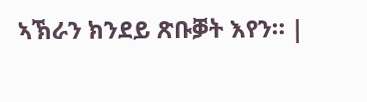ኣኽራን ክንደይ ጽቡቓት እየን። |